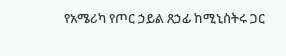የአሜሪካ የጦር ኃይል ጸኃፊ ከሚኒስትሩ ጋር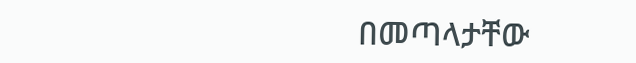በመጣላታቸው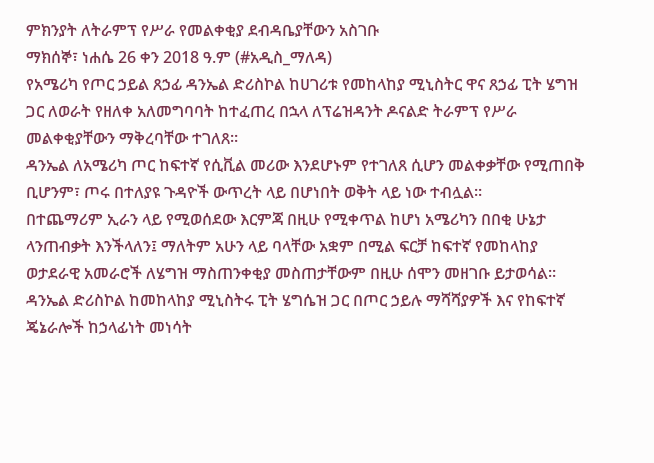ምክንያት ለትራምፕ የሥራ የመልቀቂያ ደብዳቤያቸውን አስገቡ
ማክሰኞ፣ ነሐሴ 26 ቀን 2018 ዓ.ም (#አዲስ_ማለዳ)
የአሜሪካ የጦር ኃይል ጸኃፊ ዳንኤል ድሪስኮል ከሀገሪቱ የመከላከያ ሚኒስትር ዋና ጸኃፊ ፒት ሄግዝ ጋር ለወራት የዘለቀ አለመግባባት ከተፈጠረ በኋላ ለፕሬዝዳንት ዶናልድ ትራምፕ የሥራ መልቀቂያቸውን ማቅረባቸው ተገለጸ።
ዳንኤል ለአሜሪካ ጦር ከፍተኛ የሲቪል መሪው እንደሆኑም የተገለጸ ሲሆን መልቀቃቸው የሚጠበቅ ቢሆንም፣ ጦሩ በተለያዩ ጉዳዮች ውጥረት ላይ በሆነበት ወቅት ላይ ነው ተብሏል።
በተጨማሪም ኢራን ላይ የሚወሰደው እርምጃ በዚሁ የሚቀጥል ከሆነ አሜሪካን በበቂ ሁኔታ ላንጠብቃት እንችላለን፤ ማለትም አሁን ላይ ባላቸው አቋም በሚል ፍርቻ ከፍተኛ የመከላከያ ወታደራዊ አመራሮች ለሄግዝ ማስጠንቀቂያ መስጠታቸውም በዚሁ ሰሞን መዘገቡ ይታወሳል።
ዳንኤል ድሪስኮል ከመከላከያ ሚኒስትሩ ፒት ሄግሴዝ ጋር በጦር ኃይሉ ማሻሻያዎች እና የከፍተኛ ጄኔራሎች ከኃላፊነት መነሳት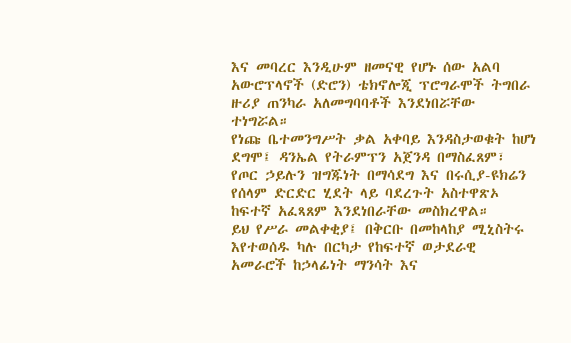እና መባረር እንዲሁም ዘመናዊ የሆኑ ሰው አልባ አውሮፕላኖች (ድሮን) ቴክኖሎጂ ፕሮግራሞች ትግበራ ዙሪያ ጠንካራ አለመግባባቶች እንደነበሯቸው ተነግሯል።
የነጩ ቤተመንግሥት ቃል አቀባይ እንዳስታወቁት ከሆነ ደግሞ፤ ዳንኤል የትራምፕን አጀንዳ በማስፈጸም፣ የጦር ኃይሉን ዝግጁነት በማሳደግ እና በሩሲያ-ዩክሬን የሰላም ድርድር ሂደት ላይ ባደረጉት አስተዋጽኦ ከፍተኛ አፈጻጸም እንደነበራቸው መስክረዋል።
ይህ የሥራ መልቀቂያ፤ በቅርቡ በመከላከያ ሚኒስትሩ እየተወሰዱ ካሉ በርካታ የከፍተኛ ወታደራዊ አመራሮች ከኃላፊነት ማንሳት እና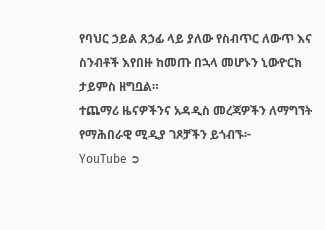የባህር ኃይል ጸኃፊ ላይ ያለው የስብጥር ለውጥ እና ስንብቶች እየበዙ ከመጡ በኋላ መሆኑን ኒውዮርክ ታይምስ ዘግቧል።
ተጨማሪ ዜናዎችንና አዳዲስ መረጃዎችን ለማግኘት የማሕበራዊ ሚዲያ ገጾቻችን ይጎብኙ፦
YouTube ➲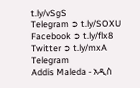t.ly/vSgS
Telegram ➲ t.ly/SOXU
Facebook ➲ t.ly/flx8
Twitter ➲ t.ly/mxA
Telegram
Addis Maleda - አዲስ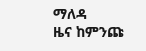ማለዳ
ዜና ከምንጩ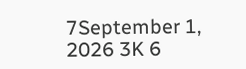7September 1, 2026 3K 6